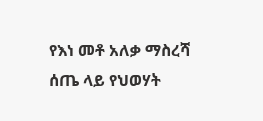የእነ መቶ አለቃ ማስረሻ ሰጤ ላይ የህወሃት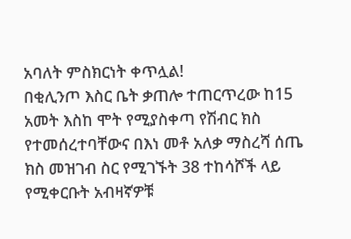አባለት ምስክርነት ቀጥሏል!
በቂሊንጦ እስር ቤት ቃጠሎ ተጠርጥረው ከ15 አመት እስከ ሞት የሚያስቀጣ የሽብር ክስ የተመሰረተባቸውና በእነ መቶ አለቃ ማስረሻ ሰጤ ክስ መዝገብ ስር የሚገኙት 38 ተከሳሾች ላይ የሚቀርቡት አብዛኛዎቹ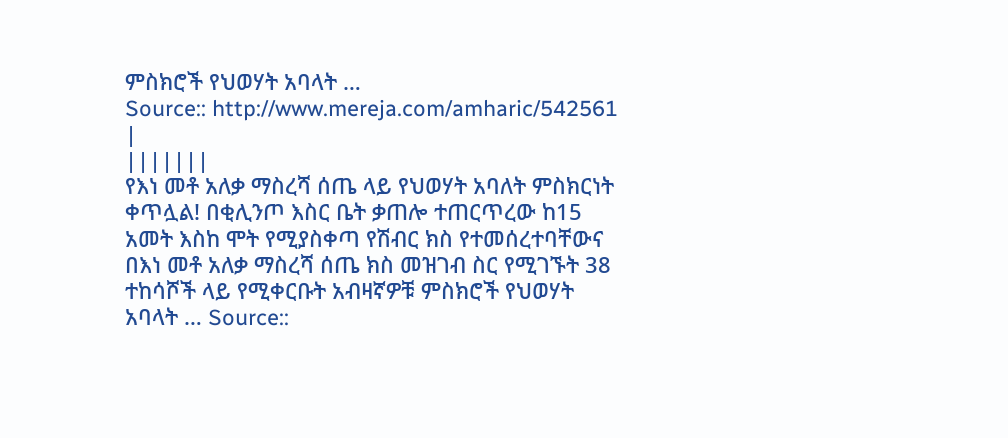ምስክሮች የህወሃት አባላት …
Source:: http://www.mereja.com/amharic/542561
|
|||||||
የእነ መቶ አለቃ ማስረሻ ሰጤ ላይ የህወሃት አባለት ምስክርነት ቀጥሏል! በቂሊንጦ እስር ቤት ቃጠሎ ተጠርጥረው ከ15 አመት እስከ ሞት የሚያስቀጣ የሽብር ክስ የተመሰረተባቸውና በእነ መቶ አለቃ ማስረሻ ሰጤ ክስ መዝገብ ስር የሚገኙት 38 ተከሳሾች ላይ የሚቀርቡት አብዛኛዎቹ ምስክሮች የህወሃት አባላት … Source::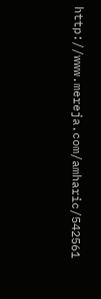http://www.mereja.com/amharic/542561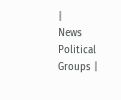|
News
Political Groups |